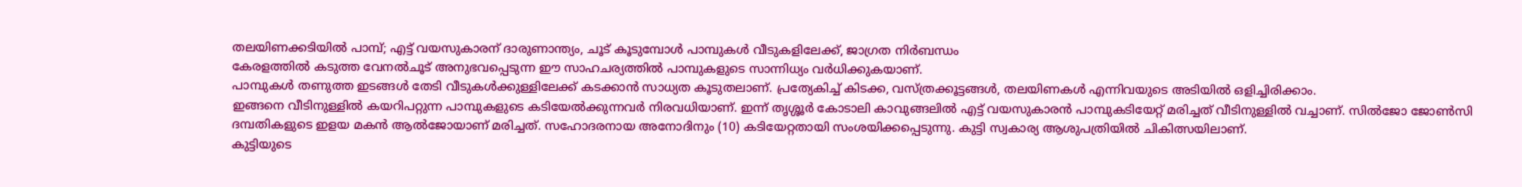തലയിണക്കടിയിൽ പാമ്പ്; എട്ട് വയസുകാരന് ദാരുണാന്ത്യം, ചൂട് കൂടുമ്പോൾ പാമ്പുകൾ വീടുകളിലേക്ക്, ജാഗ്രത നിർബന്ധം
കേരളത്തിൽ കടുത്ത വേനൽചൂട് അനുഭവപ്പെടുന്ന ഈ സാഹചര്യത്തിൽ പാമ്പുകളുടെ സാന്നിധ്യം വർധിക്കുകയാണ്.
പാമ്പുകൾ തണുത്ത ഇടങ്ങൾ തേടി വീടുകൾക്കുള്ളിലേക്ക് കടക്കാൻ സാധ്യത കൂടുതലാണ്. പ്രത്യേകിച്ച് കിടക്ക, വസ്ത്രക്കൂട്ടങ്ങൾ, തലയിണകൾ എന്നിവയുടെ അടിയിൽ ഒളിച്ചിരിക്കാം.
ഇങ്ങനെ വീടിനുള്ളിൽ കയറിപറ്റുന്ന പാമ്പുകളുടെ കടിയേൽക്കുന്നവർ നിരവധിയാണ്. ഇന്ന് തൃശ്ശൂർ കോടാലി കാവുങ്ങലിൽ എട്ട് വയസുകാരൻ പാമ്പുകടിയേറ്റ് മരിച്ചത് വീടിനുള്ളിൽ വച്ചാണ്. സിൽജോ ജോൺസി ദമ്പതികളുടെ ഇളയ മകൻ ആൽജോയാണ് മരിച്ചത്. സഹോദരനായ അനോദിനും (10) കടിയേറ്റതായി സംശയിക്കപ്പെടുന്നു. കുട്ടി സ്വകാര്യ ആശുപത്രിയിൽ ചികിത്സയിലാണ്.
കുട്ടിയുടെ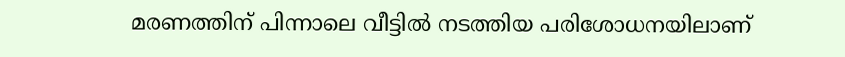മരണത്തിന് പിന്നാലെ വീട്ടിൽ നടത്തിയ പരിശോധനയിലാണ്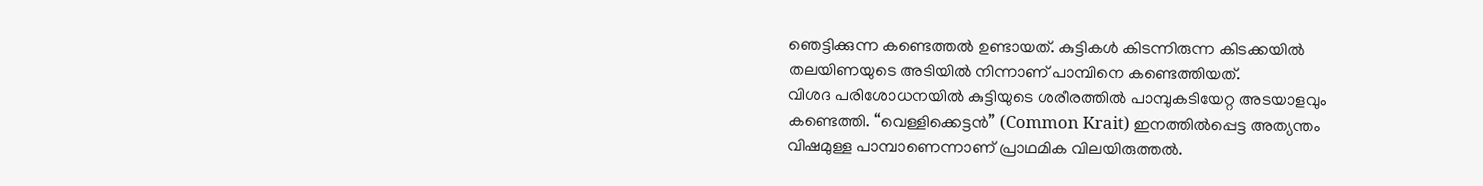ഞെട്ടിക്കുന്ന കണ്ടെത്തൽ ഉണ്ടായത്. കുട്ടികൾ കിടന്നിരുന്ന കിടക്കയിൽ തലയിണയുടെ അടിയിൽ നിന്നാണ് പാമ്പിനെ കണ്ടെത്തിയത്.
വിശദ പരിശോധനയിൽ കുട്ടിയുടെ ശരീരത്തിൽ പാമ്പുകടിയേറ്റ അടയാളവും കണ്ടെത്തി. “വെള്ളിക്കെട്ടൻ” (Common Krait) ഇനത്തിൽപ്പെട്ട അത്യന്തം വിഷമുള്ള പാമ്പാണെന്നാണ് പ്രാഥമിക വിലയിരുത്തൽ.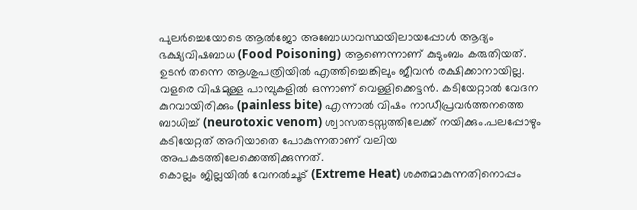പുലർച്ചെയോടെ ആൽജോ അബോധാവസ്ഥയിലായപ്പോൾ ആദ്യം ഭക്ഷ്യവിഷബാധ (Food Poisoning) ആണെന്നാണ് കുടുംബം കരുതിയത്. ഉടൻ തന്നെ ആശുപത്രിയിൽ എത്തിച്ചെങ്കിലും ജീവൻ രക്ഷിക്കാനായില്ല.
വളരെ വിഷമുള്ള പാമ്പുകളിൽ ഒന്നാണ് വെള്ളിക്കെട്ടൻ. കടിയേറ്റാൽ വേദന കുറവായിരിക്കും (painless bite) എന്നാൽ വിഷം നാഡീപ്രവർത്തനത്തെ ബാധിച്ച് (neurotoxic venom) ശ്വാസതടസ്സത്തിലേക്ക് നയിക്കും.പലപ്പോഴും കടിയേറ്റത് അറിയാതെ പോകുന്നതാണ് വലിയ അപകടത്തിലേക്കെത്തിക്കുന്നത്.
കൊല്ലം ജില്ലയിൽ വേനൽചൂട് (Extreme Heat) ശക്തമാകുന്നതിനൊപ്പം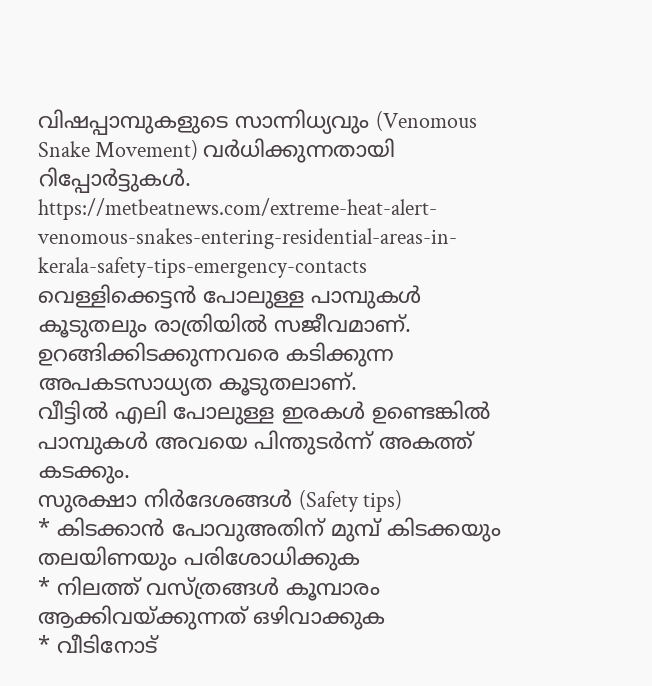വിഷപ്പാമ്പുകളുടെ സാന്നിധ്യവും (Venomous Snake Movement) വർധിക്കുന്നതായി റിപ്പോർട്ടുകൾ.
https://metbeatnews.com/extreme-heat-alert-venomous-snakes-entering-residential-areas-in-kerala-safety-tips-emergency-contacts
വെള്ളിക്കെട്ടൻ പോലുള്ള പാമ്പുകൾ കൂടുതലും രാത്രിയിൽ സജീവമാണ്. ഉറങ്ങിക്കിടക്കുന്നവരെ കടിക്കുന്ന അപകടസാധ്യത കൂടുതലാണ്.
വീട്ടിൽ എലി പോലുള്ള ഇരകൾ ഉണ്ടെങ്കിൽ പാമ്പുകൾ അവയെ പിന്തുടർന്ന് അകത്ത് കടക്കും.
സുരക്ഷാ നിർദേശങ്ങൾ (Safety tips)
* കിടക്കാൻ പോവുഅതിന് മുമ്പ് കിടക്കയും തലയിണയും പരിശോധിക്കുക
* നിലത്ത് വസ്ത്രങ്ങൾ കൂമ്പാരം ആക്കിവയ്ക്കുന്നത് ഒഴിവാക്കുക
* വീടിനോട്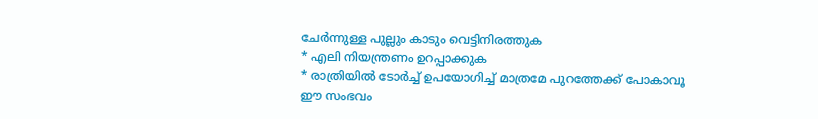ചേർന്നുള്ള പുല്ലും കാടും വെട്ടിനിരത്തുക
* എലി നിയന്ത്രണം ഉറപ്പാക്കുക
* രാത്രിയിൽ ടോർച്ച് ഉപയോഗിച്ച് മാത്രമേ പുറത്തേക്ക് പോകാവൂ
ഈ സംഭവം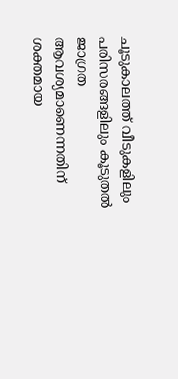ചൂടുകാലത്ത് വീടുകളിലും പരിസരങ്ങളിലും കൂടുതൽ ജാഗ്രത ആവശ്യമാണെന്നതിന് ശക്തമായ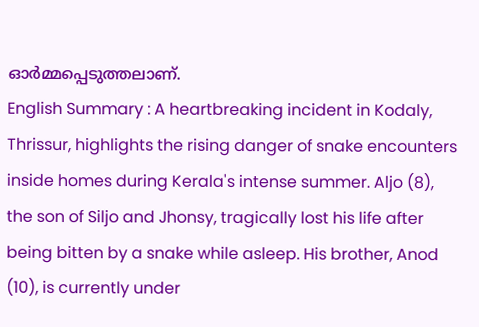ഓർമ്മപ്പെടുത്തലാണ്.
English Summary : A heartbreaking incident in Kodaly, Thrissur, highlights the rising danger of snake encounters inside homes during Kerala's intense summer. Aljo (8), the son of Siljo and Jhonsy, tragically lost his life after being bitten by a snake while asleep. His brother, Anod (10), is currently under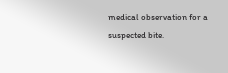medical observation for a suspected bite.